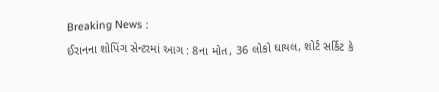Breaking News :
ઈરાનના શોપિંગ સેન્ટરમાં આગ : 8ના મોત, 36 લોકો ઘાયલ, શોર્ટ સર્કિટ કે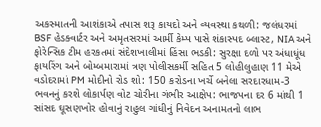અકસ્માતની આશંકાએ તપાસ શરૂ કાયદો અને વ્યવસ્થા કથળી: જલંધરમાં BSF હેડક્વાર્ટર અને અમૃતસરમાં આર્મી કેમ્પ પાસે શંકાસ્પદ બ્લાસ્ટ, NIA અને ફોરેન્સિક ટીમ હરકતમાં સંદેશખાલીમાં હિંસા ભડકી: સુરક્ષા દળો પર અંધાધૂંધ ફાયરિંગ અને બોમ્બમારામાં ત્રણ પોલીસકર્મી સહિત 5 લોહીલુહાણ 11 મેએ વડોદરામાં PM મોદીનો રોડ શો: 150 કરોડના ખર્ચે બનેલા સરદારધામ-3 ભવનનું કરશે લોકાર્પણ વોટ ચોરીના ગંભીર આક્ષેપ: ભાજપના દર 6 માંથી 1 સાંસદ ઘૂસણખોર હોવાનું રાહુલ ગાંધીનું નિવેદન અનામતનો લાભ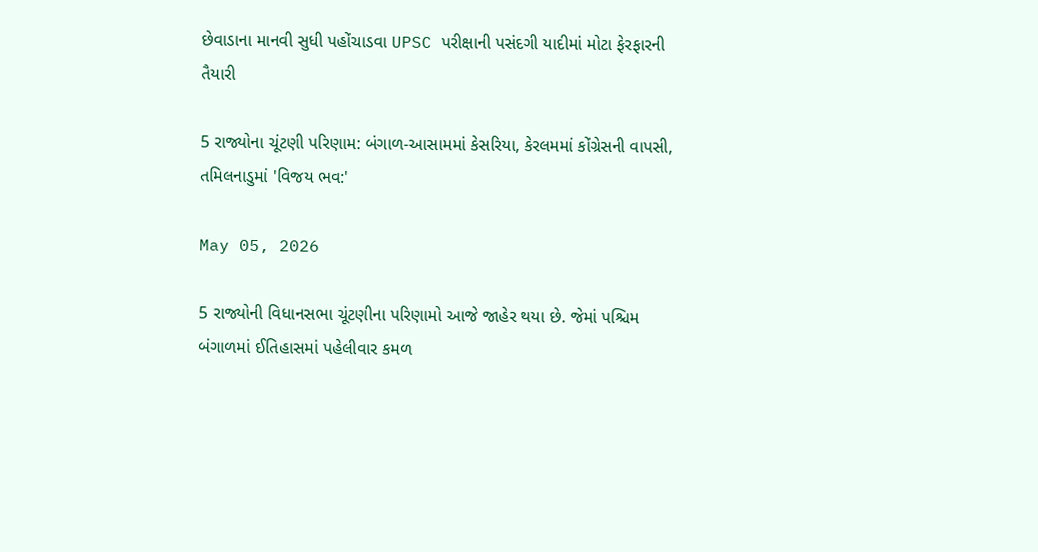છેવાડાના માનવી સુધી પહોંચાડવા UPSC પરીક્ષાની પસંદગી યાદીમાં મોટા ફેરફારની તૈયારી

5 રાજ્યોના ચૂંટણી પરિણામ: બંગાળ-આસામમાં કેસરિયા, કેરલમમાં કોંગ્રેસની વાપસી, તમિલનાડુમાં 'વિજય ભવ:'

May 05, 2026

5 રાજ્યોની વિધાનસભા ચૂંટણીના પરિણામો આજે જાહેર થયા છે. જેમાં પશ્ચિમ બંગાળમાં ઈતિહાસમાં પહેલીવાર કમળ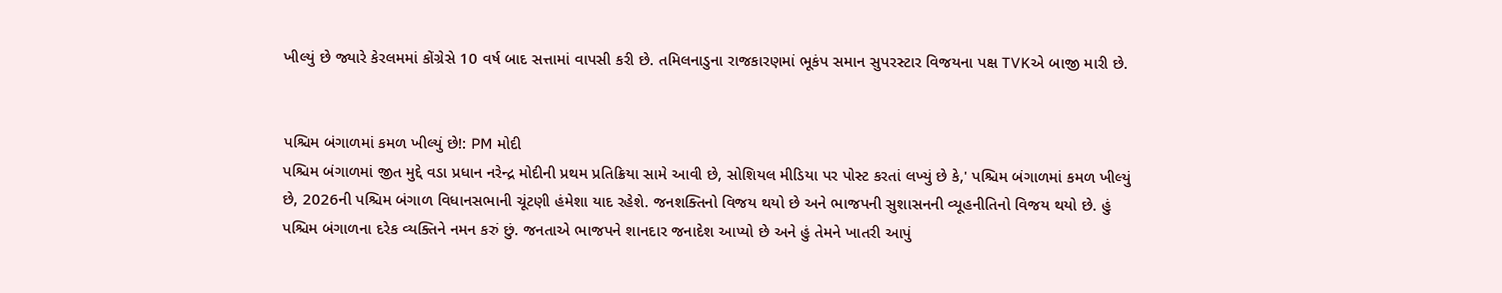ખીલ્યું છે જ્યારે કેરલમમાં કોંગ્રેસે 10 વર્ષ બાદ સત્તામાં વાપસી કરી છે. તમિલનાડુના રાજકારણમાં ભૂકંપ સમાન સુપરસ્ટાર વિજયના પક્ષ TVKએ બાજી મારી છે.


પશ્ચિમ બંગાળમાં કમળ ખીલ્યું છે!: PM મોદી
પશ્ચિમ બંગાળમાં જીત મુદ્દે વડા પ્રધાન નરેન્દ્ર મોદીની પ્રથમ પ્રતિક્રિયા સામે આવી છે, સોશિયલ મીડિયા પર પોસ્ટ કરતાં લખ્યું છે કે,' પશ્ચિમ બંગાળમાં કમળ ખીલ્યું છે, 2026ની પશ્ચિમ બંગાળ વિધાનસભાની ચૂંટણી હંમેશા યાદ રહેશે. જનશક્તિનો વિજય થયો છે અને ભાજપની સુશાસનની વ્યૂહનીતિનો વિજય થયો છે. હું પશ્ચિમ બંગાળના દરેક વ્યક્તિને નમન કરું છું. જનતાએ ભાજપને શાનદાર જનાદેશ આપ્યો છે અને હું તેમને ખાતરી આપું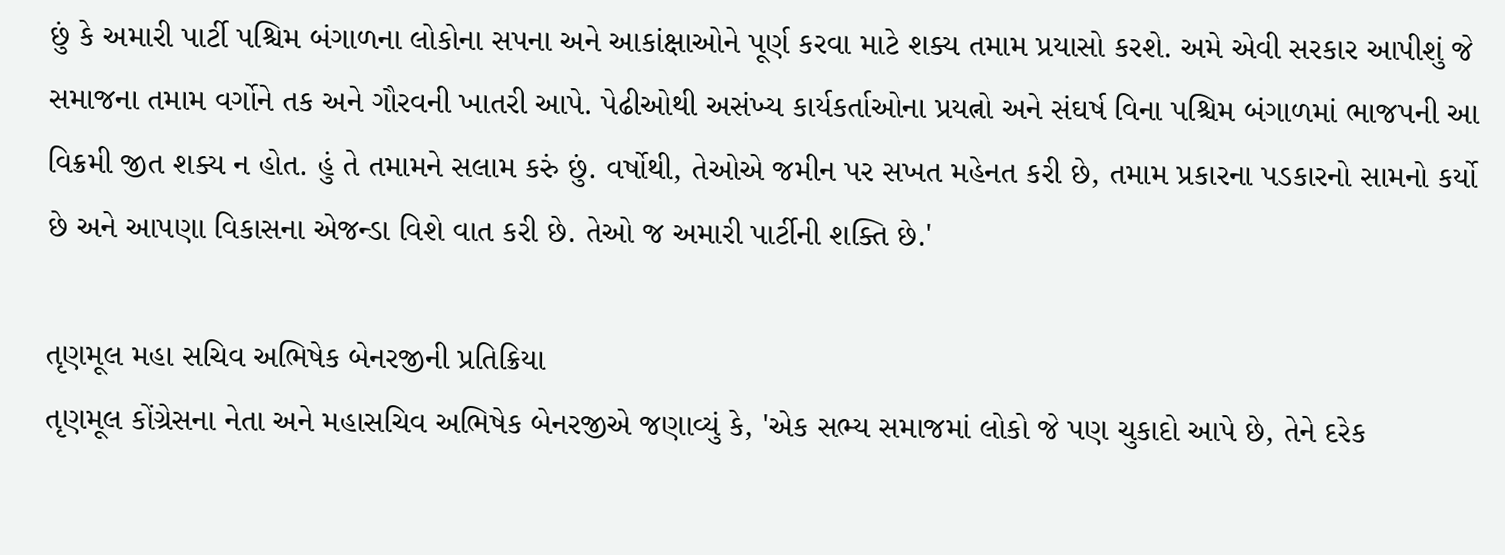છું કે અમારી પાર્ટી પશ્ચિમ બંગાળના લોકોના સપના અને આકાંક્ષાઓને પૂર્ણ કરવા માટે શક્ય તમામ પ્રયાસો કરશે. અમે એવી સરકાર આપીશું જે સમાજના તમામ વર્ગોને તક અને ગૌરવની ખાતરી આપે. પેઢીઓથી અસંખ્ય કાર્યકર્તાઓના પ્રયત્નો અને સંઘર્ષ વિના પશ્ચિમ બંગાળમાં ભાજપની આ વિક્રમી જીત શક્ય ન હોત. હું તે તમામને સલામ કરું છું. વર્ષોથી, તેઓએ જમીન પર સખત મહેનત કરી છે, તમામ પ્રકારના પડકારનો સામનો કર્યો છે અને આપણા વિકાસના એજન્ડા વિશે વાત કરી છે. તેઓ જ અમારી પાર્ટીની શક્તિ છે.'

તૃણમૂલ મહા સચિવ અભિષેક બેનરજીની પ્રતિક્રિયા
તૃણમૂલ કોંગ્રેસના નેતા અને મહાસચિવ અભિષેક બેનરજીએ જણાવ્યું કે, 'એક સભ્ય સમાજમાં લોકો જે પણ ચુકાદો આપે છે, તેને દરેક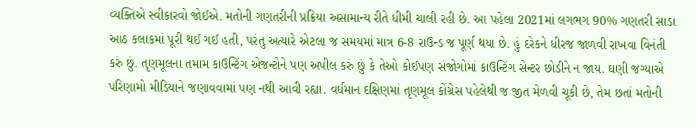વ્યક્તિએ સ્વીકારવો જોઈએ. મતોની ગણતરીની પ્રક્રિયા અસામાન્ય રીતે ધીમી ચાલી રહી છે. આ પહેલા 2021માં લગભગ 90% ગણતરી સાડા આઠ કલાકમાં પૂરી થઈ ગઈ હતી, પરંતુ અત્યારે એટલા જ સમયમાં માત્ર 6-8 રાઉન્ડ જ પૂર્ણ થયા છે. હું દરેકને ધીરજ જાળવી રાખવા વિનંતી કરું છું. તૃણમૂલના તમામ કાઉન્ટિંગ એજન્ટોને પણ અપીલ કરું છું કે તેઓ કોઈપણ સંજોગોમાં કાઉન્ટિંગ સેન્ટર છોડીને ન જાય. ઘણી જગ્યાએ પરિણામો મીડિયાને જણાવવામાં પણ નથી આવી રહ્યા. વર્ધમાન દક્ષિણમાં તૃણમૂલ કોંગ્રેસ પહેલેથી જ જીત મેળવી ચૂકી છે, તેમ છતાં મતોની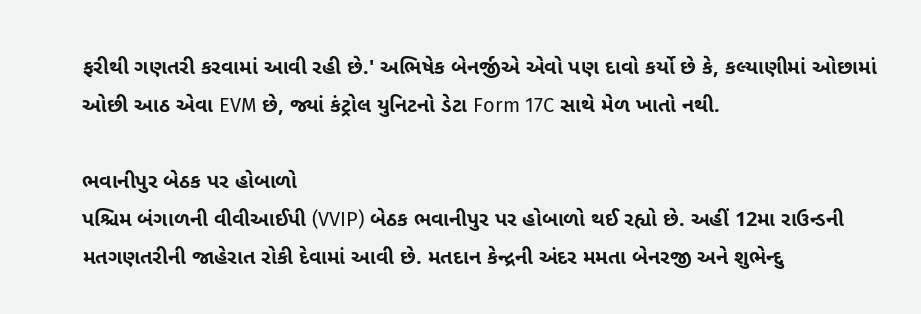ફરીથી ગણતરી કરવામાં આવી રહી છે.' અભિષેક બેનર્જીએ એવો પણ દાવો કર્યો છે કે, કલ્યાણીમાં ઓછામાં ઓછી આઠ એવા EVM છે, જ્યાં કંટ્રોલ યુનિટનો ડેટા Form 17C સાથે મેળ ખાતો નથી.

ભવાનીપુર બેઠક પર હોબાળો
પશ્ચિમ બંગાળની વીવીઆઈપી (VVIP) બેઠક ભવાનીપુર પર હોબાળો થઈ રહ્યો છે. અહીં 12મા રાઉન્ડની મતગણતરીની જાહેરાત રોકી દેવામાં આવી છે. મતદાન કેન્દ્રની અંદર મમતા બેનરજી અને શુભેન્દુ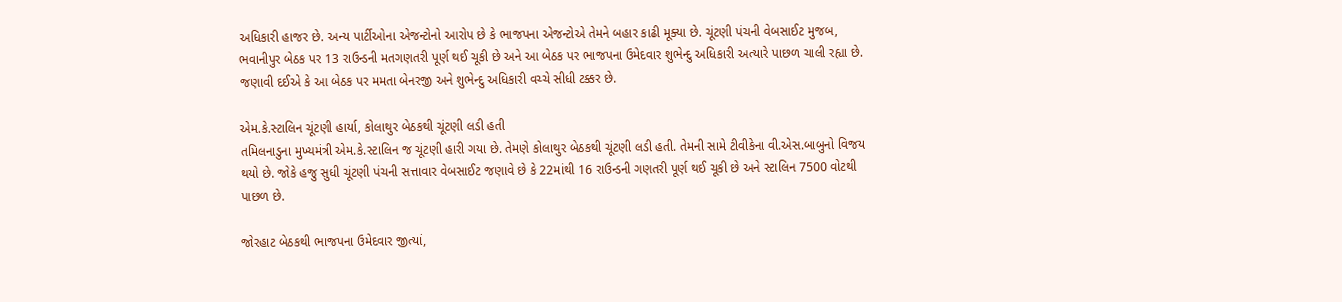અધિકારી હાજર છે. અન્ય પાર્ટીઓના એજન્ટોનો આરોપ છે કે ભાજપના એજન્ટોએ તેમને બહાર કાઢી મૂક્યા છે. ચૂંટણી પંચની વેબસાઈટ મુજબ, ભવાનીપુર બેઠક પર 13 રાઉન્ડની મતગણતરી પૂર્ણ થઈ ચૂકી છે અને આ બેઠક પર ભાજપના ઉમેદવાર શુભેન્દુ અધિકારી અત્યારે પાછળ ચાલી રહ્યા છે. જણાવી દઈએ કે આ બેઠક પર મમતા બેનરજી અને શુભેન્દુ અધિકારી વચ્ચે સીધી ટક્કર છે.

એમ.કે.સ્ટાલિન ચૂંટણી હાર્યા, કોલાથુર બેઠકથી ચૂંટણી લડી હતી
તમિલનાડુના મુખ્યમંત્રી એમ.કે.સ્ટાલિન જ ચૂંટણી હારી ગયા છે. તેમણે કોલાથુર બેઠકથી ચૂંટણી લડી હતી. તેમની સામે ટીવીકેના વી.એસ.બાબુનો વિજય થયો છે. જોકે હજુ સુધી ચૂંટણી પંચની સત્તાવાર વેબસાઈટ જણાવે છે કે 22માંથી 16 રાઉન્ડની ગણતરી પૂર્ણ થઈ ચૂકી છે અને સ્ટાલિન 7500 વોટથી પાછળ છે.

જોરહાટ બેઠકથી ભાજપના ઉમેદવાર જીત્યાં,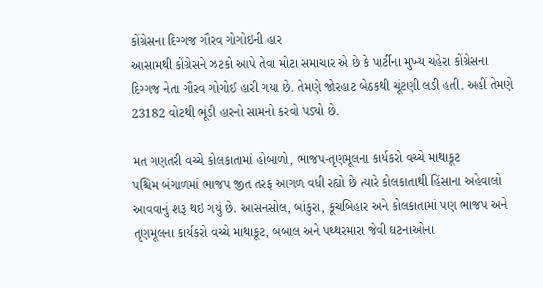કોંગ્રેસના દિગ્ગજ ગૌરવ ગોગોઇની હાર
આસામથી કોંગ્રેસને ઝટકો આપે તેવા મોટા સમાચાર એ છે કે પાર્ટીના મુખ્ય ચહેરા કોંગ્રેસના દિગ્ગજ નેતા ગૌરવ ગોગોઈ હારી ગયા છે. તેમણે જોરહાટ બેઠકથી ચૂંટણી લડી હતી. અહીં તેમણે 23182 વોટથી ભૂંડી હારનો સામનો કરવો પડ્યો છે.

મત ગણતરી વચ્ચે કોલકાતામાં હોબાળો, ભાજપ-તૃણમૂલના કાર્યકરો વચ્ચે માથાકૂટ
પશ્ચિમ બંગાળમાં ભાજપ જીત તરફ આગળ વધી રહ્યો છે ત્યારે કોલકાતાથી હિંસાના અહેવાલો આવવાનું શરૂ થઇ ગયું છે. આસનસોલ, બાંકુરા, કૂચબિહાર અને કોલકાતામાં પણ ભાજપ અને તૃણમૂલના કાર્યકરો વચ્ચે માથાકૂટ, બબાલ અને પથ્થરમારા જેવી ઘટનાઓના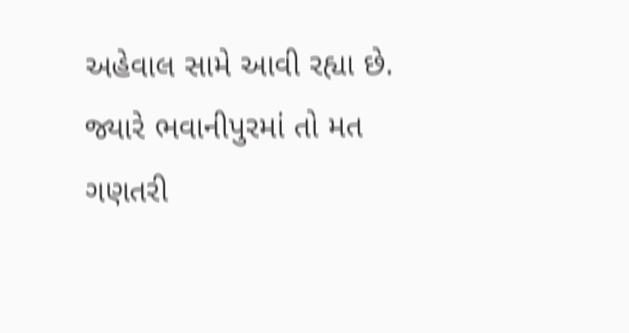અહેવાલ સામે આવી રહ્યા છે. જ્યારે ભવાનીપુરમાં તો મત ગણતરી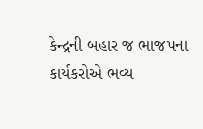કેન્દ્રની બહાર જ ભાજપના કાર્યકરોએ ભવ્ય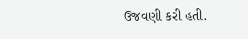ઉજવણી કરી હતી.